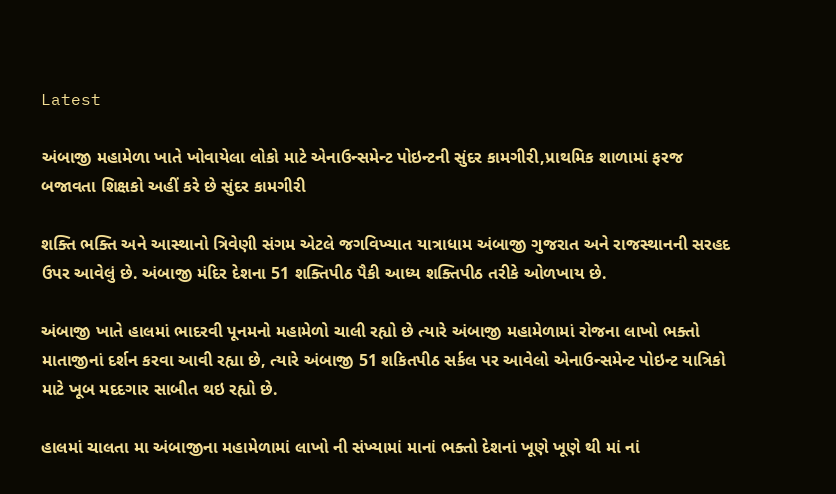Latest

અંબાજી મહામેળા ખાતે ખોવાયેલા લોકો માટે એનાઉન્સમેન્ટ પોઇન્ટની સુંદર કામગીરી,પ્રાથમિક શાળામાં ફરજ બજાવતા શિક્ષકો અહીં કરે છે સુંદર કામગીરી

શક્તિ ભક્તિ અને આસ્થાનો ત્રિવેણી સંગમ એટલે જગવિખ્યાત યાત્રાધામ અંબાજી ગુજરાત અને રાજસ્થાનની સરહદ ઉપર આવેલું છે. અંબાજી મંદિર દેશના 51 શક્તિપીઠ પૈકી આધ્ય શક્તિપીઠ તરીકે ઓળખાય છે.

અંબાજી ખાતે હાલમાં ભાદરવી પૂનમનો મહામેળો ચાલી રહ્યો છે ત્યારે અંબાજી મહામેળામાં રોજના લાખો ભક્તો માતાજીનાં દર્શન કરવા આવી રહ્યા છે, ત્યારે અંબાજી 51 શકિતપીઠ સર્કલ પર આવેલો એનાઉન્સમેન્ટ પોઇન્ટ યાત્રિકો માટે ખૂબ મદદગાર સાબીત થઇ રહ્યો છે.

હાલમાં ચાલતા મા અંબાજીના મહામેળામાં લાખો ની સંખ્યામાં માનાં ભક્તો દેશનાં ખૂણે ખૂણે થી માં નાં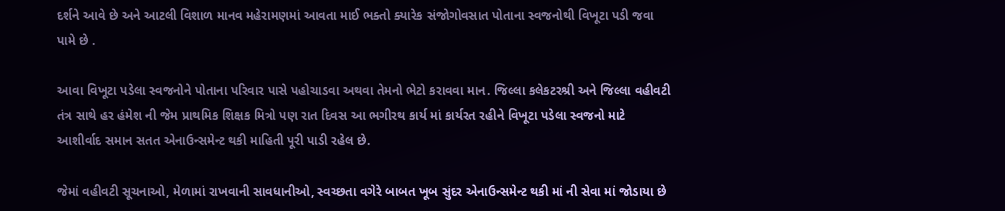દર્શને આવે છે અને આટલી વિશાળ માનવ મહેરામણમાં આવતા માઈ ભક્તો ક્યારેક સંજોગોવસાત પોતાના સ્વજનોથી વિખૂટા પડી જવા પામે છે .

આવા વિખૂટા પડેલા સ્વજનોને પોતાના પરિવાર પાસે પહોચાડવા અથવા તેમનો ભેટો કરાવવા માન. જિલ્લા કલેકટરશ્રી અને જિલ્લા વહીવટી તંત્ર સાથે હર હંમેશ ની જેમ પ્રાથમિક શિક્ષક મિત્રો પણ રાત દિવસ આ ભગીરથ કાર્ય માં કાર્યરત રહીને વિખૂટા પડેલા સ્વજનો માટે આશીર્વાદ સમાન સતત એનાઉન્સમેન્ટ થકી માહિતી પૂરી પાડી રહેલ છે.

જેમાં વહીવટી સૂચનાઓ, મેળામાં રાખવાની સાવધાનીઓ, સ્વચ્છતા વગેરે બાબત ખૂબ સુંદર એનાઉન્સમેન્ટ થકી માં ની સેવા માં જોડાયા છે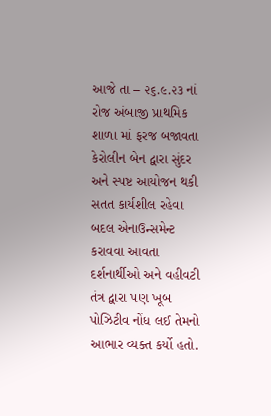આજે તા – ૨૬.૯.૨૩ નાં રોજ અંબાજી પ્રાથમિક શાળા માં ફરજ બજાવતા કેરોલીન બેન દ્વારા સુંદર અને સ્પષ્ટ આયોજન થકી સતત કાર્યશીલ રહેવા બદલ એનાઉન્સમેન્ટ કરાવવા આવતા દર્શનાર્થીઓ અને વહીવટી તંત્ર દ્વારા પણ ખૂબ પોઝિટીવ નોંધ લઈ તેમનો આભાર વ્યક્ત કર્યો હતો.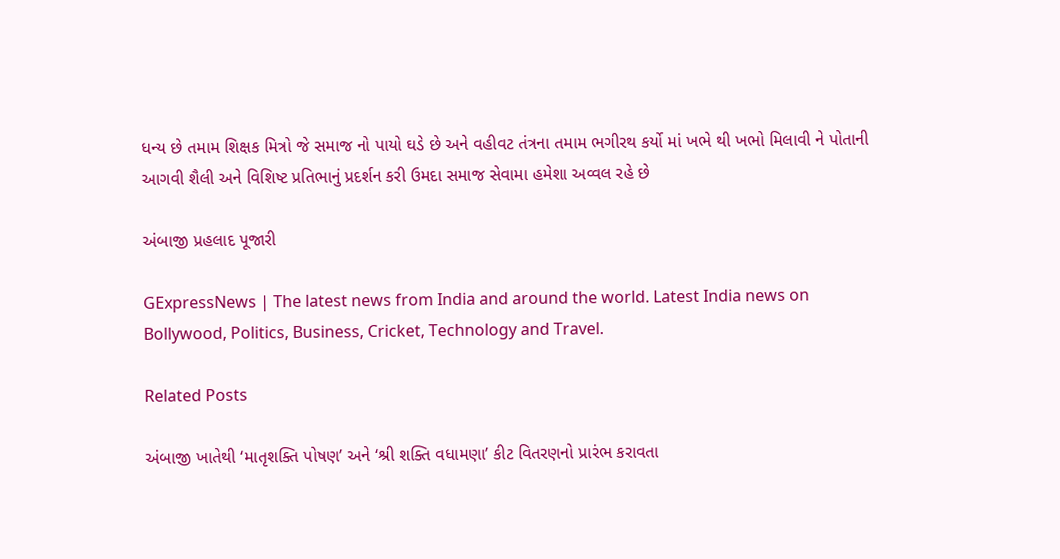ધન્ય છે તમામ શિક્ષક મિત્રો જે સમાજ નો પાયો ઘડે છે અને વહીવટ તંત્રના તમામ ભગીરથ કર્યો માં ખભે થી ખભો મિલાવી ને પોતાની આગવી શૈલી અને વિશિષ્ટ પ્રતિભાનું પ્રદર્શન કરી ઉમદા સમાજ સેવામા હમેશા અવ્વલ રહે છે

અંબાજી પ્રહલાદ પૂજારી

GExpressNews | The latest news from India and around the world. Latest India news on Bollywood, Politics, Business, Cricket, Technology and Travel.

Related Posts

અંબાજી ખાતેથી ‘માતૃશક્તિ પોષણ’ અને ‘શ્રી શક્તિ વધામણા’ કીટ વિતરણનો પ્રારંભ કરાવતા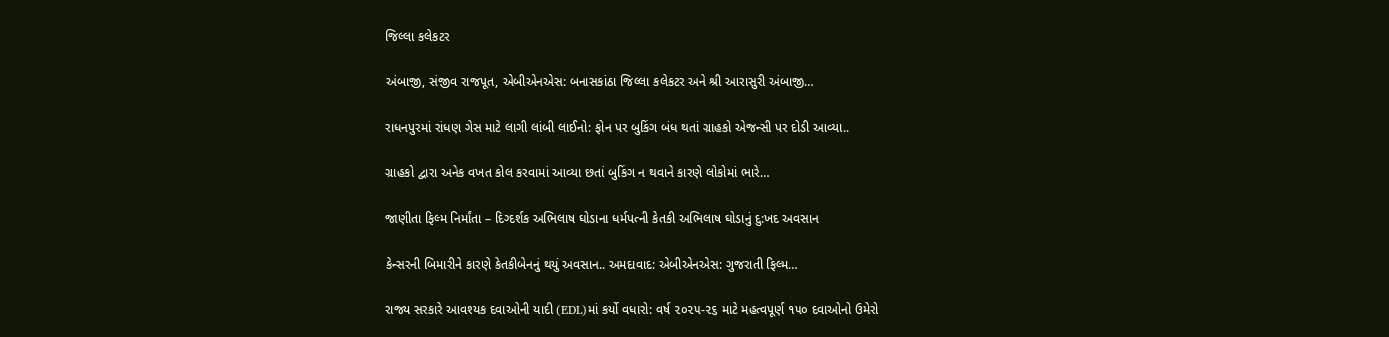જિલ્લા કલેકટર

અંબાજી, સંજીવ રાજપૂત, એબીએનએસ: બનાસકાંઠા જિલ્લા કલેકટર અને શ્રી આરાસુરી અંબાજી…

રાધનપુરમાં રાંધણ ગેસ માટે લાગી લાંબી લાઈનો: ફોન પર બુકિંગ બંધ થતાં ગ્રાહકો એજન્સી પર દોડી આવ્યા..

ગ્રાહકો દ્વારા અનેક વખત કોલ કરવામાં આવ્યા છતાં બુકિંગ ન થવાને કારણે લોકોમાં ભારે…

જાણીતા ફિલ્મ નિર્માંતા – દિગ્દર્શક અભિલાષ ઘોડાના ધર્મપત્ની કેતકી અભિલાષ ઘોડાનું દુ:ખદ અવસાન

કેન્સરની બિમારીને કારણે કેતકીબેનનું થયું અવસાન.. અમદાવાદ: એબીએનએસ: ગુજરાતી ફિલ્મ…

રાજ્ય સરકારે આવશ્યક દવાઓની યાદી (EDL)માં કર્યો વધારો: વર્ષ ૨૦૨૫-૨૬ માટે મહત્વપૂર્ણ ૧૫૦ દવાઓનો ઉમેરો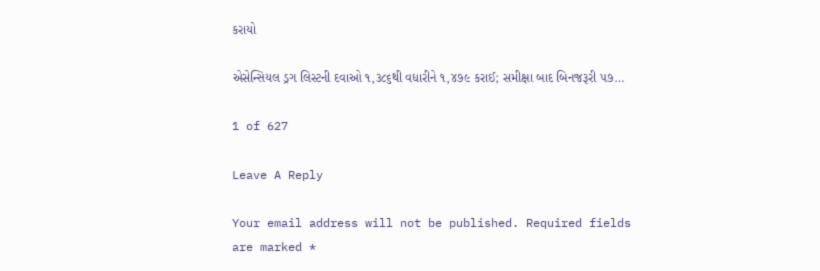કરાયો

એસેન્સિયલ ડ્રગ લિસ્ટની દવાઓ ૧,૩૮૬થી વધારીને ૧,૪૭૯ કરાઈ; સમીક્ષા બાદ બિનજરૂરી ૫૭…

1 of 627

Leave A Reply

Your email address will not be published. Required fields are marked *